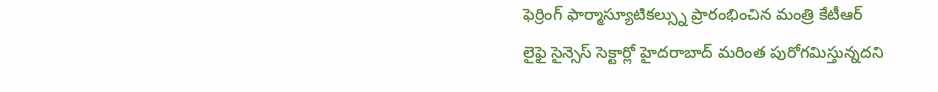ఫెర్రింగ్ ఫార్మాస్యూటికల్స్ను ప్రారంభించిన మంత్రి కేటీఆర్
లైఫై సైన్సెస్ సెక్టార్లో హైదరాబాద్ మరింత పురోగమిస్తున్నదని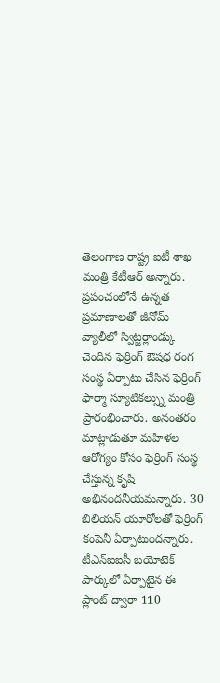తెలంగాణ రాష్ట్ర ఐటీ శాఖ మంత్రి కేటీఆర్ అన్నారు. ప్రపంచంలోనే ఉన్నత ప్రమాణాలతో జీనోమ్ వ్యాలీలో స్విట్జర్లాండ్కు చెందిన ఫెర్రింగ్ ఔషధ రంగ సంస్థ ఏర్పాటు చేసిన ఫెర్రింగ్ ఫార్మా స్యూటికల్స్ను మంత్రి ప్రారంభించారు. అనంతరం మాట్లాడుతూ మహిళల ఆరోగ్యం కోసం ఫెర్రింగ్ సంస్థ చేస్తున్న కృషి అభినందనీయమన్నారు. 30 బిలియన్ యూరోలతో ఫెర్రింగ్ కంపెనీ ఏర్పాటుందన్నారు. టీఎన్ఐఐసీ బయోటెక్ పార్కులో ఏర్పాటైన ఈ ప్లాంట్ ద్వారా 110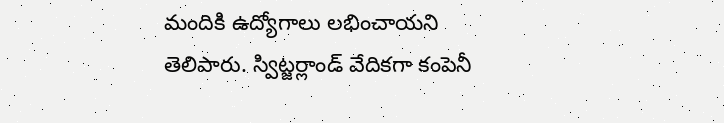మందికి ఉద్యోగాలు లభించాయని తెలిపారు. స్విట్జర్లాండ్ వేదికగా కంపెనీ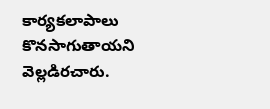కార్యకలాపాలు కొనసాగుతాయని వెల్లడిరచారు.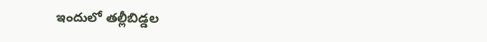ఇందులో తల్లీబిడ్డల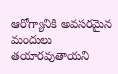ఆరోగ్యానికి అవసరమైన మందులు తయారవుతాయని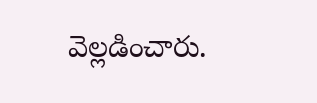వెల్లడించారు.